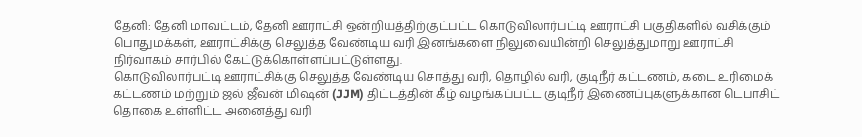தேனி: தேனி மாவட்டம், தேனி ஊராட்சி ஒன்றியத்திற்குட்பட்ட கொடுவிலார்பட்டி ஊராட்சி பகுதிகளில் வசிக்கும் பொதுமக்கள், ஊராட்சிக்கு செலுத்த வேண்டிய வரி இனங்களை நிலுவையின்றி செலுத்துமாறு ஊராட்சி நிர்வாகம் சார்பில் கேட்டுக்கொள்ளப்பட்டுள்ளது.
கொடுவிலார்பட்டி ஊராட்சிக்கு செலுத்த வேண்டிய சொத்து வரி, தொழில் வரி, குடிநீர் கட்டணம், கடை உரிமைக் கட்டணம் மற்றும் ஜல் ஜீவன் மிஷன் (JJM) திட்டத்தின் கீழ் வழங்கப்பட்ட குடிநீர் இணைப்புகளுக்கான டெபாசிட் தொகை உள்ளிட்ட அனைத்து வரி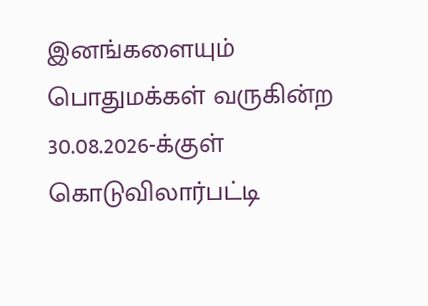இனங்களையும் பொதுமக்கள் வருகின்ற 30.08.2026-க்குள் கொடுவிலார்பட்டி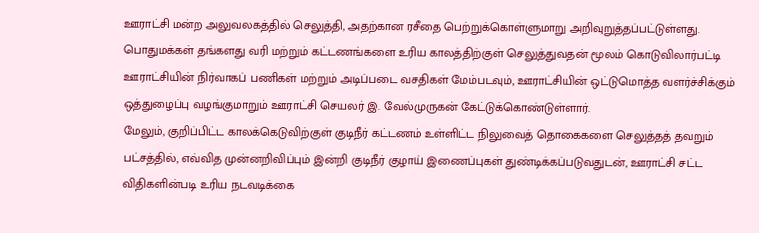ஊராட்சி மன்ற அலுவலகத்தில் செலுத்தி, அதற்கான ரசீதை பெற்றுக்கொள்ளுமாறு அறிவுறுத்தப்பட்டுள்ளது.
பொதுமக்கள் தங்களது வரி மற்றும் கட்டணங்களை உரிய காலத்திற்குள் செலுத்துவதன் மூலம் கொடுவிலார்பட்டி ஊராட்சியின் நிர்வாகப் பணிகள் மற்றும் அடிப்படை வசதிகள் மேம்படவும், ஊராட்சியின் ஒட்டுமொத்த வளர்ச்சிக்கும் ஒத்துழைப்பு வழங்குமாறும் ஊராட்சி செயலர் இ. வேல்முருகன் கேட்டுக்கொண்டுள்ளார்.
மேலும், குறிப்பிட்ட காலக்கெடுவிற்குள் குடிநீர் கட்டணம் உள்ளிட்ட நிலுவைத் தொகைகளை செலுத்தத் தவறும் பட்சத்தில், எவ்வித முன்னறிவிப்பும் இன்றி குடிநீர் குழாய் இணைப்புகள் துண்டிக்கப்படுவதுடன், ஊராட்சி சட்ட விதிகளின்படி உரிய நடவடிக்கை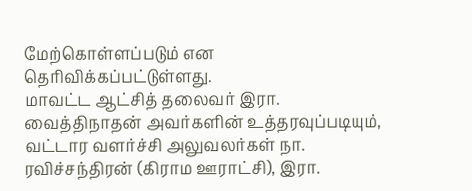மேற்கொள்ளப்படும் என தெரிவிக்கப்பட்டுள்ளது.
மாவட்ட ஆட்சித் தலைவர் இரா. வைத்திநாதன் அவர்களின் உத்தரவுப்படியும், வட்டார வளர்ச்சி அலுவலர்கள் நா. ரவிச்சந்திரன் (கிராம ஊராட்சி), இரா.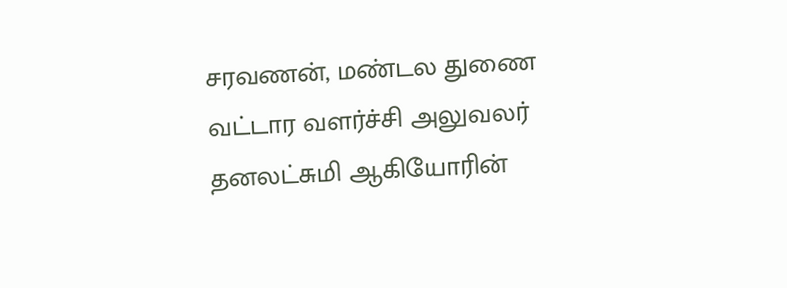சரவணன், மண்டல துணை வட்டார வளர்ச்சி அலுவலர் தனலட்சுமி ஆகியோரின்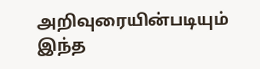அறிவுரையின்படியும் இந்த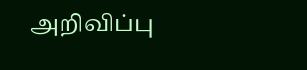அறிவிப்பு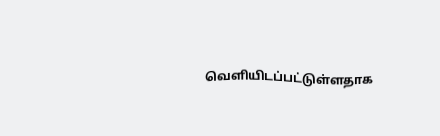வெளியிடப்பட்டுள்ளதாக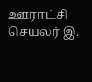ஊராட்சி செயலர் இ.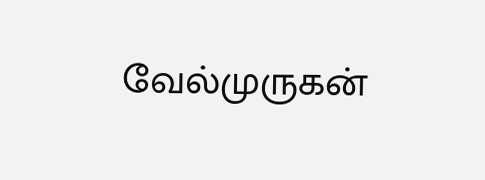வேல்முருகன்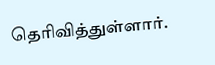தெரிவித்துள்ளார்.